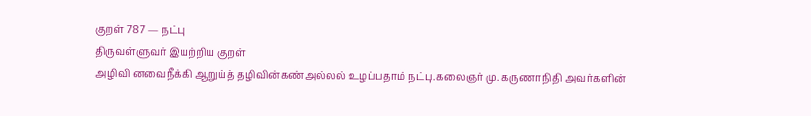குறள் 787 — நட்பு
திருவள்ளுவர் இயற்றிய குறள்
அழிவி னவைநீக்கி ஆறுய்த் தழிவின்கண்அல்லல் உழப்பதாம் நட்பு.கலைஞர் மு. கருணாநிதி அவர்களின்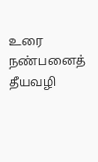உரை
நண்பனைத் தீயவழி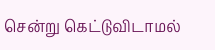சென்று கெட்டுவிடாமல்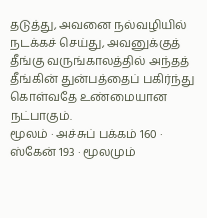தடுத்து, அவனை நல்வழியில் நடக்கச் செய்து, அவனுக்குத் தீங்கு வருங்காலத்தில் அந்தத் தீங்கின் துன்பத்தைப் பகிர்ந்து கொள்வதே உண்மையான நட்பாகும்.
மூலம் · அச்சுப் பக்கம் 160 · ஸ்கேன் 193 · மூலமும்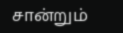சான்றும்